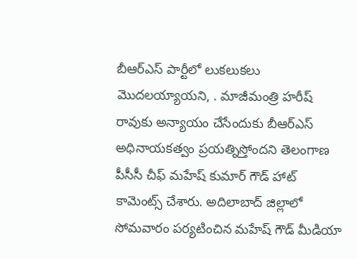బీఆర్ఎస్ పార్టీలో లుకలుకలు మొదలయ్యాయని, . మాజీమంత్రి హరీష్ రావుకు అన్యాయం చేసేందుకు బీఆర్ఎస్ అధినాయకత్వం ప్రయత్నిస్తోందని తెలంగాణ పీసీసీ చీఫ్ మహేష్ కుమార్ గౌడ్ హాట్ కామెంట్స్ చేశారు. అదిలాబాద్ జిల్లాలో సోమవారం పర్యటించిన మహేష్ గౌడ్ మీడియా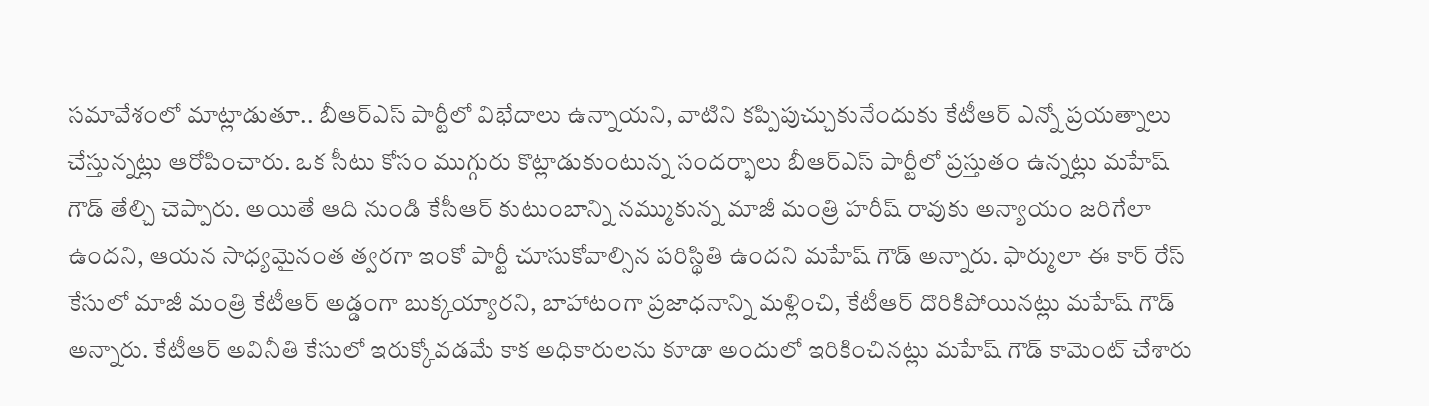సమావేశంలో మాట్లాడుతూ.. బీఆర్ఎస్ పార్టీలో విభేదాలు ఉన్నాయని, వాటిని కప్పిపుచ్చుకునేందుకు కేటీఆర్ ఎన్నో ప్రయత్నాలు చేస్తున్నట్లు ఆరోపించారు. ఒక సీటు కోసం ముగ్గురు కొట్లాడుకుంటున్న సందర్భాలు బీఆర్ఎస్ పార్టీలో ప్రస్తుతం ఉన్నట్లు మహేష్ గౌడ్ తేల్చి చెప్పారు. అయితే ఆది నుండి కేసీఆర్ కుటుంబాన్ని నమ్ముకున్న మాజీ మంత్రి హరీష్ రావుకు అన్యాయం జరిగేలా ఉందని, ఆయన సాధ్యమైనంత త్వరగా ఇంకో పార్టీ చూసుకోవాల్సిన పరిస్థితి ఉందని మహేష్ గౌడ్ అన్నారు. ఫార్ములా ఈ కార్ రేస్ కేసులో మాజీ మంత్రి కేటీఆర్ అడ్డంగా బుక్కయ్యారని, బాహాటంగా ప్రజాధనాన్ని మళ్లించి, కేటీఆర్ దొరికిపోయినట్లు మహేష్ గౌడ్ అన్నారు. కేటీఆర్ అవినీతి కేసులో ఇరుక్కోవడమే కాక అధికారులను కూడా అందులో ఇరికించినట్లు మహేష్ గౌడ్ కామెంట్ చేశారు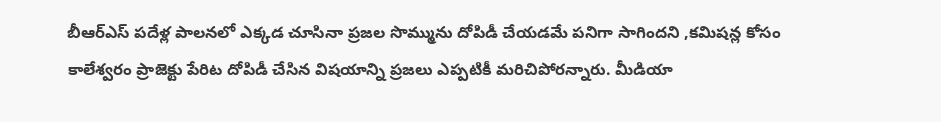బీఆర్ఎస్ పదేళ్ల పాలనలో ఎక్కడ చూసినా ప్రజల సొమ్మును దోపిడీ చేయడమే పనిగా సాగిందని ,కమిషన్ల కోసం కాలేశ్వరం ప్రాజెక్టు పేరిట దోపిడీ చేసిన విషయాన్ని ప్రజలు ఎప్పటికీ మరిచిపోరన్నారు. మీడియా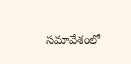సమావేశంలో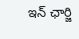ఇన్ ఛార్జి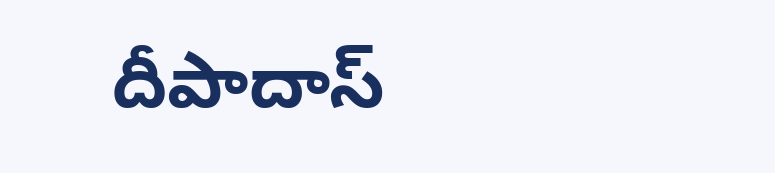దీపాదాస్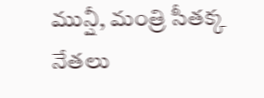మున్షీ, మంత్రి సీతక్క నేతలు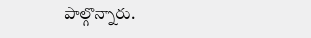పాల్గొన్నారు.